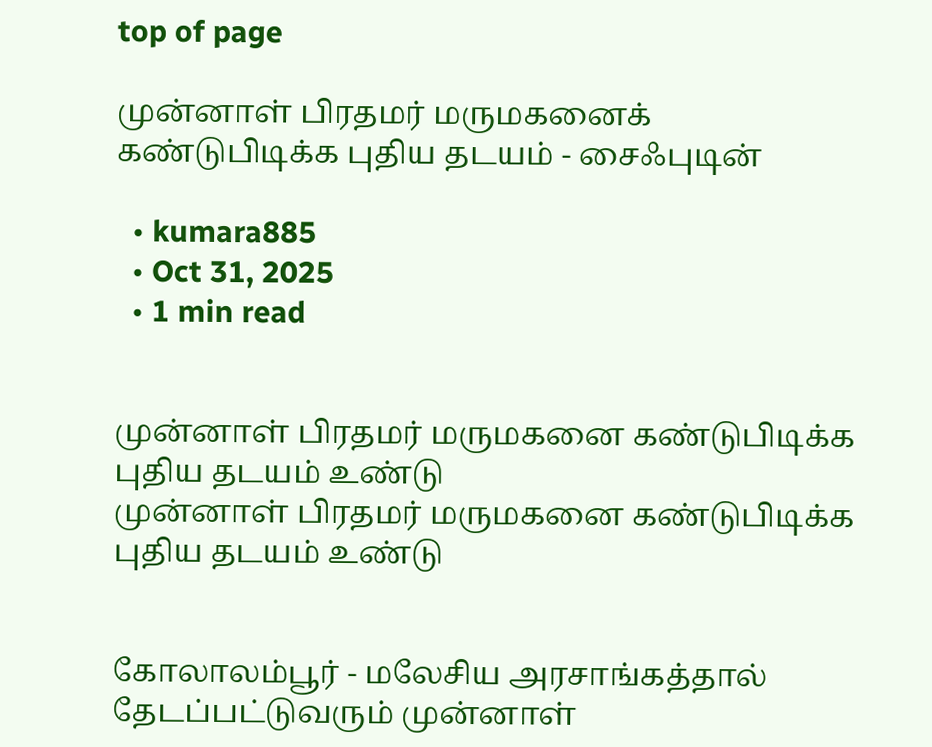top of page

முன்னாள் பிரதமர் மருமகனைக் கண்டுபிடிக்க புதிய தடயம் - சைஃபுடின்

  • kumara885
  • Oct 31, 2025
  • 1 min read


முன்னாள் பிரதமர் மருமகனை கண்டுபிடிக்க புதிய தடயம் உண்டு
முன்னாள் பிரதமர் மருமகனை கண்டுபிடிக்க புதிய தடயம் உண்டு


கோலாலம்பூர் - மலேசிய அரசாங்கத்தால் தேடப்பட்டுவரும் முன்னாள்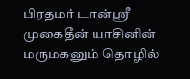பிரதமர் டான்ஶ்ரீ முகைதீன் யாசினின் மருமகனும் தொழில்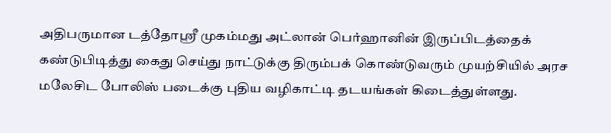அதிபருமான டத்தோஶ்ரீ முகம்மது அட்லான் பெர்ஹானின் இருப்பிடத்தைக் கண்டுபிடித்து கைது செய்து நாட்டுக்கு திரும்பக் கொண்டுவரும் முயற்சியில் அரச மலேசிட போலிஸ் படைக்கு புதிய வழிகாட்டி தடயங்கள் கிடைத்துள்ளது.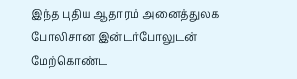இந்த புதிய ஆதாரம் அனைத்துலக போலிசான இன்டர்போலுடன் மேற்கொண்ட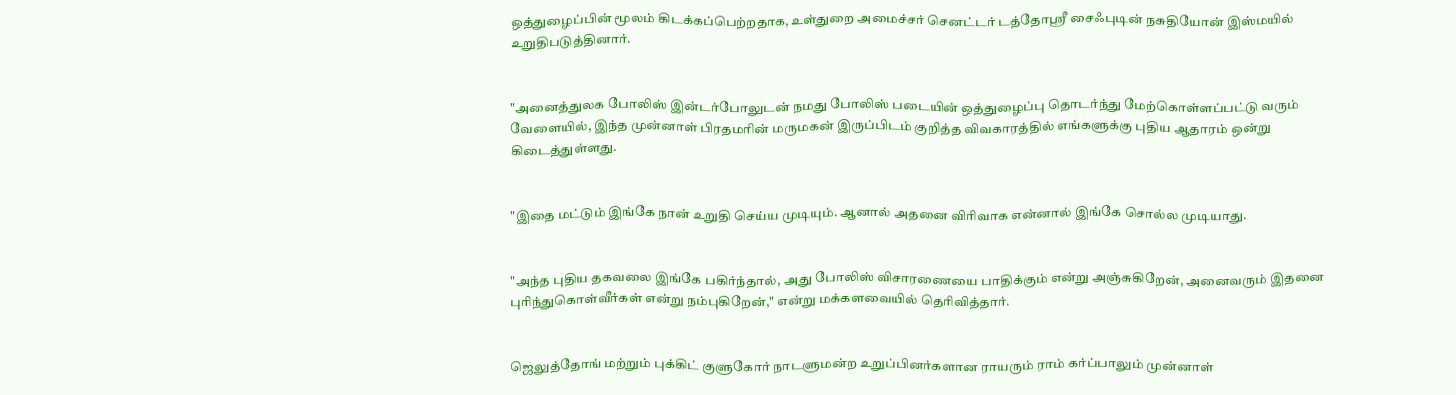ஒத்துழைப்பின் மூலம் கிடக்கப்பெற்றதாக, உள்துறை அமைச்சர் செனட்டர் டத்தோஶ்ரீ சைஃபுடின் நசுதியோன் இஸ்மயில் உறுதிபடுத்தினார்.


"அனைத்துலக போலிஸ் இன்டர்போலுடன் நமது போலிஸ் படையின் ஒத்துழைப்பு தொடர்ந்து மேற்கொள்ளப்பட்டு வரும் வேளையில், இந்த முன்னாள் பிரதமரின் மருமகன் இருப்பிடம் குறித்த விவகாரத்தில் எங்களுக்கு புதிய ஆதாரம் ஒன்று கிடைத்துள்ளது.


"இதை மட்டும் இங்கே நான் உறுதி செய்ய முடியும். ஆனால் அதனை விரிவாக என்னால் இங்கே சொல்ல முடியாது.


"அந்த புதிய தகவலை இங்கே பகிர்ந்தால், அது போலிஸ் விசாரணையை பாதிக்கும் என்று அஞ்சுகிறேன், அனைவரும் இதனை புரிந்துகொள்வீர்கள் என்று நம்புகிறேன்," என்று மக்களவையில் தெரிவித்தார்.


ஜெலுத்தோங் மற்றும் புக்கிட் குளுகோர் நாடளுமன்ற உறுப்பினர்களான ராயரும் ராம் கர்ப்பாலும் முன்னாள்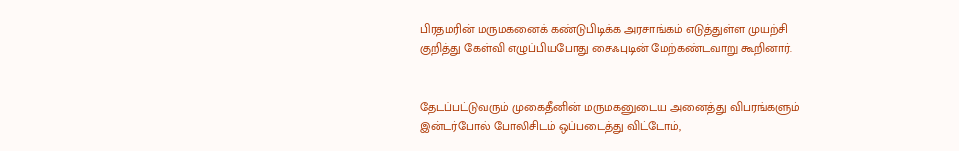பிரதமரின் மருமகனைக் கண்டுபிடிக்க அரசாங்கம் எடுத்துள்ள முயற்சி குறித்து கேள்வி எழுப்பியபோது சைஃபுடின் மேற்கண்டவாறு கூறினார்.


தேடப்பட்டுவரும் முகைதீனின் மருமகனுடைய அனைத்து விபரங்களும் இன்டர்போல் போலிசிடம் ஒப்படைத்து விட்டோம்,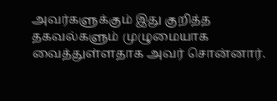அவர்களுக்கும் இது குறித்த தகவல்களும் முழுமையாக வைத்துள்ளதாக அவர் சொன்னார்.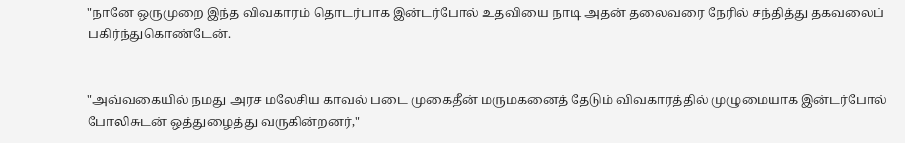"நானே ஒருமுறை இந்த விவகாரம் தொடர்பாக இன்டர்போல் உதவியை நாடி அதன் தலைவரை நேரில் சந்தித்து தகவலைப் பகிர்ந்துகொண்டேன்.


"அவ்வகையில் நமது அரச மலேசிய காவல் படை முகைதீன் மருமகனைத் தேடும் விவகாரத்தில் முழுமையாக இன்டர்போல் போலிசுடன் ஒத்துழைத்து வருகின்றனர்,"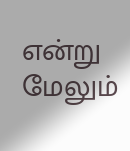என்று மேலும்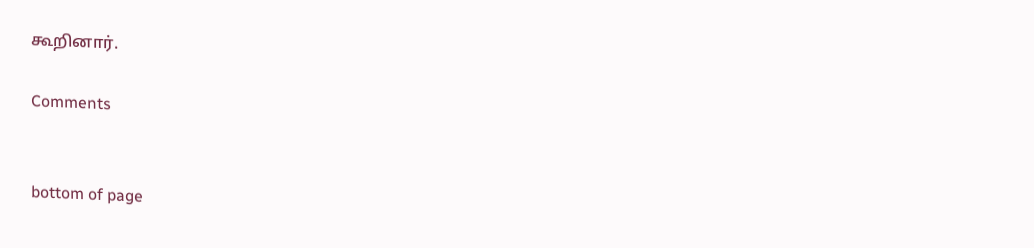கூறினார்.

Comments


bottom of page